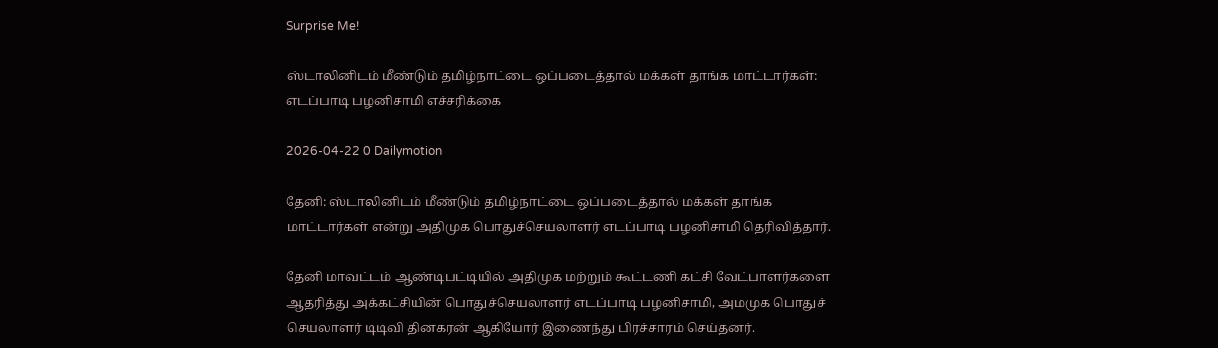Surprise Me!

ஸ்டாலினிடம் மீண்டும் தமிழ்நாட்டை ஒப்படைத்தால் மக்கள் தாங்க மாட்டார்கள்: எடப்பாடி பழனிசாமி எச்சரிக்கை

2026-04-22 0 Dailymotion

தேனி: ஸ்டாலினிடம் மீண்டும் தமிழ்நாட்டை ஒப்படைத்தால் மக்கள் தாங்க மாட்டார்கள் என்று அதிமுக பொதுச்செயலாளர் எடப்பாடி பழனிசாமி தெரிவித்தார்.

தேனி மாவட்டம் ஆண்டிபட்டியில் அதிமுக மற்றும் கூட்டணி கட்சி வேட்பாளர்களை ஆதரித்து அக்கட்சியின் பொதுச்செயலாளர் எடப்பாடி பழனிசாமி, அமமுக பொதுச் செயலாளர் டிடிவி தினகரன் ஆகியோர் இணைந்து பிரச்சாரம் செய்தனர்.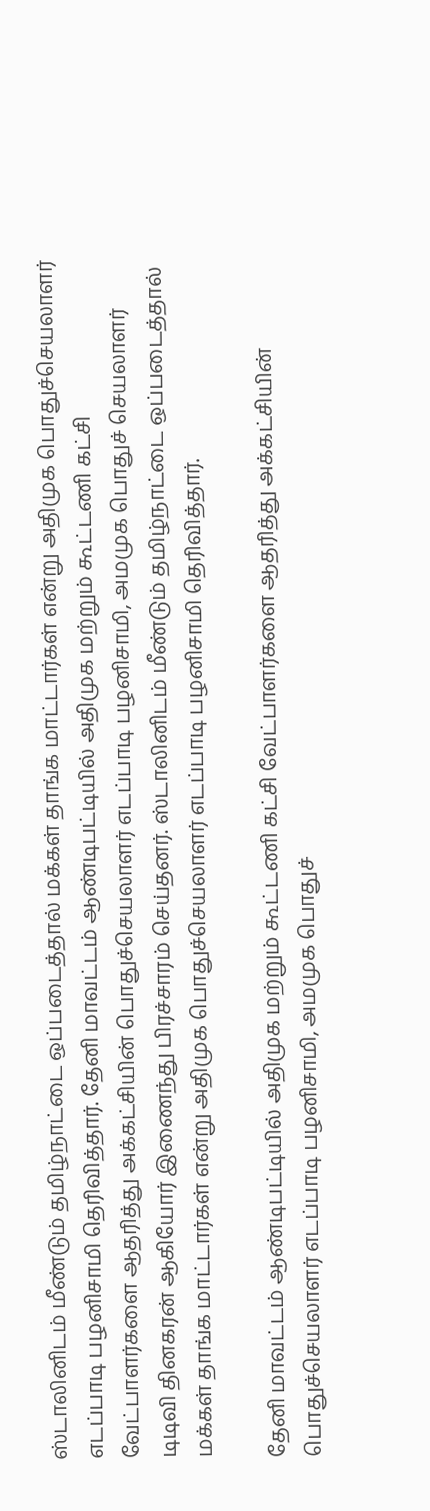ஸ்டாலினிடம் மீண்டும் தமிழ்நாட்டை ஒப்படைத்தால் மக்கள் தாங்க மாட்டார்கள் என்று அதிமுக பொதுச்செயலாளர் எடப்பாடி பழனிசாமி தெரிவித்தார். தேனி மாவட்டம் ஆண்டிபட்டியில் அதிமுக மற்றும் கூட்டணி கட்சி வேட்பாளர்களை ஆதரித்து அக்கட்சியின் பொதுச்செயலாளர் எடப்பாடி பழனிசாமி, அமமுக பொதுச் செயலாளர் டிடிவி தினகரன் ஆகியோர் இணைந்து பிரச்சாரம் செய்தனர். ஸ்டாலினிடம் மீண்டும் தமிழ்நாட்டை ஒப்படைத்தால் மக்கள் தாங்க மாட்டார்கள் என்று அதிமுக பொதுச்செயலாளர் எடப்பாடி பழனிசாமி தெரிவித்தார்.

தேனி மாவட்டம் ஆண்டிபட்டியில் அதிமுக மற்றும் கூட்டணி கட்சி வேட்பாளர்களை ஆதரித்து அக்கட்சியின் பொதுச்செயலாளர் எடப்பாடி பழனிசாமி, அமமுக பொதுச்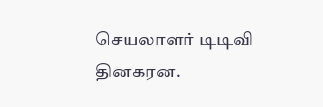செயலாளர் டிடிவி தினகரன.